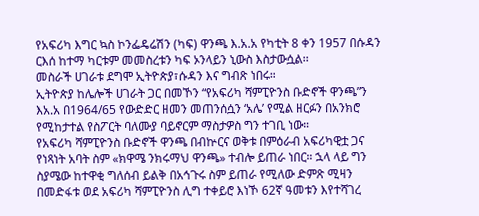የአፍሪካ እግር ኳስ ኮንፌዴሬሽን (ካፍ) ዋንጫ እ.አ.አ የካቲት 8 ቀን 1957 በሱዳን ርእሰ ከተማ ካርቱም መመስረቱን ካፍ ኦንላይን ኒውስ እስታውሷል፡፡
መስራች ሀገራቱ ደግሞ ኢትዮጵያ፣ሱዳን እና ግብጽ ነበሩ።
ኢትዮጵያ ከሌሎች ሀገራት ጋር በመኾን “የአፍሪካ ሻምፒዮንስ ቡድኖች ዋንጫ”ን እአ.አ በ1964/65 የውድድር ዘመን መጠንሰሷን ‘አሌ’ የሚል ዘርፉን በአንክሮ የሚከታተል የስፖርት ባለሙያ ባይኖርም ማስታዎስ ግን ተገቢ ነው።
የአፍሪካ ሻምፒዮንስ ቡድኖች ዋንጫ በብኵርና ወቅቱ በምዕራብ አፍሪካዊቷ ጋና የነጻነት አባት ስም «ክዋሜ ንክሩማህ ዋንጫ» ተብሎ ይጠራ ነበር። ኋላ ላይ ግን ስያሜው ከተዋቂ ግለሰብ ይልቅ በአኅጉሩ ስም ይጠራ የሚለው ድምጽ ሚዛን በመድፋቱ ወደ አፍሪካ ሻምፒዮንስ ሊግ ተቀይሮ እነኾ 62ኛ ዓመቱን እየተሻገረ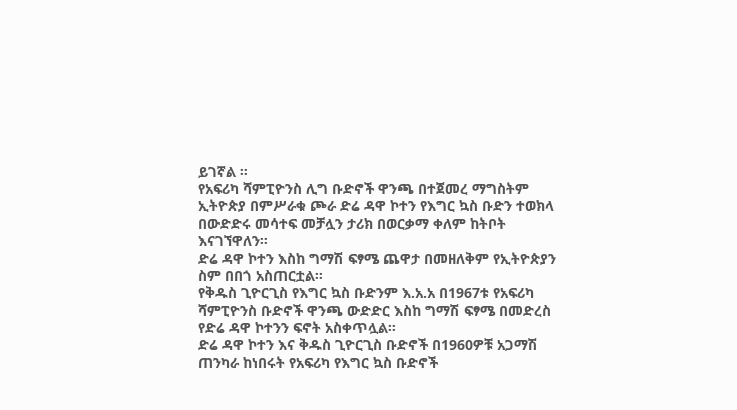ይገኛል ።
የአፍሪካ ሻምፒዮንስ ሊግ ቡድኖች ዋንጫ በተጀመረ ማግስትም ኢትዮጵያ በምሥራቁ ጮራ ድሬ ዳዋ ኮተን የእግር ኳስ ቡድን ተወክላ በውድድሩ መሳተፍ መቻሏን ታሪክ በወርቃማ ቀለም ከትቦት እናገኘዋለን።
ድሬ ዳዋ ኮተን እስከ ግማሽ ፍፃሜ ጨዋታ በመዘለቅም የኢትዮጵያን ስም በበጎ አስጠርቷል፡፡
የቅዱስ ጊዮርጊስ የእግር ኳስ ቡድንም እ.አ.አ በ1967ቱ የአፍሪካ ሻምፒዮንስ ቡድኖች ዋንጫ ውድድር እስከ ግማሽ ፍፃሜ በመድረስ የድሬ ዳዋ ኮተንን ፍኖት አስቀጥሏል፡፡
ድሬ ዳዋ ኮተን እና ቅዱስ ጊዮርጊስ ቡድኖች በ1960ዎቹ አጋማሽ ጠንካራ ከነበሩት የአፍሪካ የእግር ኳስ ቡድኖች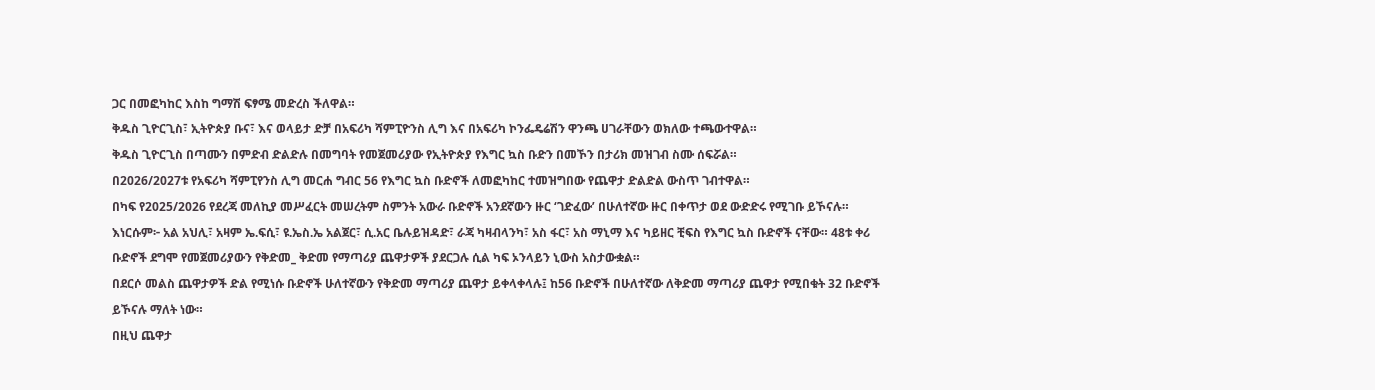ጋር በመፎካከር እስከ ግማሽ ፍፃሜ መድረስ ችለዋል።
ቅዱስ ጊዮርጊስ፣ ኢትዮጵያ ቡና፣ እና ወላይታ ድቻ በአፍሪካ ሻምፒዮንስ ሊግ እና በአፍሪካ ኮንፌዴሬሽን ዋንጫ ሀገራቸውን ወክለው ተጫውተዋል።
ቅዱስ ጊዮርጊስ በጣሙን በምድብ ድልድሉ በመግባት የመጀመሪያው የኢትዮጵያ የእግር ኳስ ቡድን በመኾን በታሪክ መዝገብ ስሙ ሰፍሯል።
በ2026/2027ቱ የአፍሪካ ሻምፒየንስ ሊግ መርሐ ግብር 56 የእግር ኳስ ቡድኖች ለመፎካከር ተመዝግበው የጨዋታ ድልድል ውስጥ ገብተዋል።
በካፍ የ2025/2026 የደረጃ መለኪያ መሥፈርት መሠረትም ስምንት አውራ ቡድኖች አንደኛውን ዙር ‘ገድፈው’ በሁለተኛው ዙር በቀጥታ ወደ ውድድሩ የሚገቡ ይኾናሉ።
እነርሱም፦ አል አህሊ፣ አዛም ኤ.ፍሲ፣ ዩ.ኤስ.ኤ አልጀር፣ ሲ.አር ቤሉይዝዳድ፣ ራጃ ካዛብላንካ፣ አስ ፋር፣ አስ ማኒማ እና ካይዘር ቺፍስ የእግር ኳስ ቡድኖች ናቸው። 48ቱ ቀሪ ቡድኖች ደግሞ የመጀመሪያውን የቅድመ_ ቅድመ የማጣሪያ ጨዋታዎች ያደርጋሉ ሲል ካፍ ኦንላይን ኒውስ አስታውቋል።
በደርሶ መልስ ጨዋታዎች ድል የሚነሱ ቡድኖች ሁለተኛውን የቅድመ ማጣሪያ ጨዋታ ይቀላቀላሉ፤ ከ56 ቡድኖች በሁለተኛው ለቅድመ ማጣሪያ ጨዋታ የሚበቁት 32 ቡድኖች ይኾናሉ ማለት ነው።
በዚህ ጨዋታ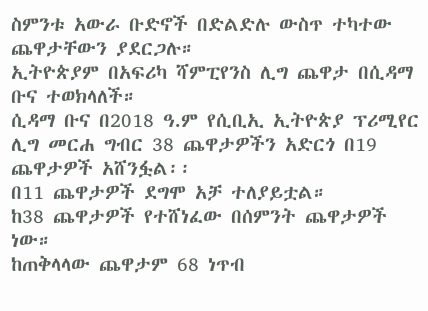ስምንቱ አውራ ቡድኖች በድልድሉ ውስጥ ተካተው ጨዋታቸውን ያደርጋሉ።
ኢትዮጵያም በአፍሪካ ሻምፒየንስ ሊግ ጨዋታ በሲዳማ ቡና ተወክላለች።
ሲዳማ ቡና በ2018 ዓ.ም የሲቢኢ ኢትዮጵያ ፕሪሚየር ሊግ መርሐ ግብር 38 ጨዋታዎችን አድርጎ በ19 ጨዋታዎች አሸንፏል፡፡
በ11 ጨዋታዎች ደግሞ አቻ ተለያይቷል።
ከ38 ጨዋታዎች የተሸነፈው በሰምንት ጨዋታዎች ነው።
ከጠቅላላው ጨዋታም 68 ነጥብ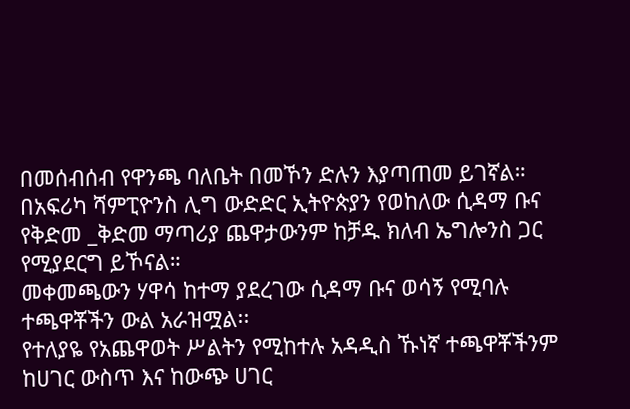በመሰብሰብ የዋንጫ ባለቤት በመኾን ድሉን እያጣጠመ ይገኛል።
በአፍሪካ ሻምፒዮንስ ሊግ ውድድር ኢትዮጵያን የወከለው ሲዳማ ቡና የቅድመ _ቅድመ ማጣሪያ ጨዋታውንም ከቻዱ ክለብ ኤግሎንስ ጋር የሚያደርግ ይኾናል።
መቀመጫውን ሃዋሳ ከተማ ያደረገው ሲዳማ ቡና ወሳኝ የሚባሉ ተጫዋቾችን ውል አራዝሟል፡፡
የተለያዬ የአጨዋወት ሥልትን የሚከተሉ አዳዲስ ኹነኛ ተጫዋቾችንም ከሀገር ውስጥ እና ከውጭ ሀገር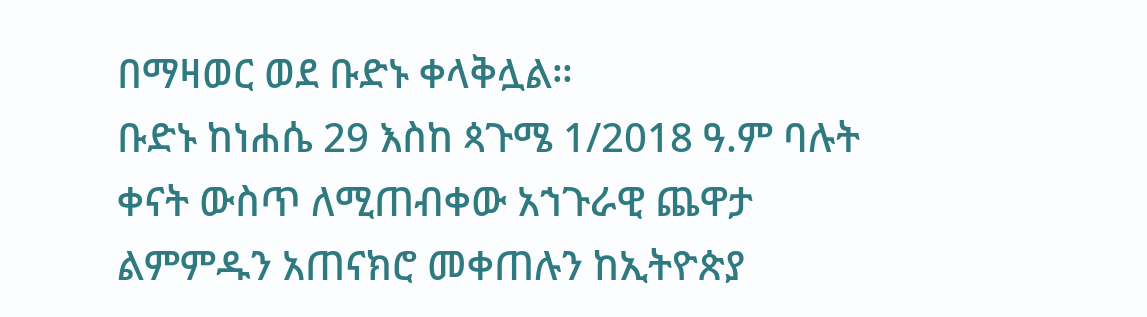በማዛወር ወደ ቡድኑ ቀላቅሏል።
ቡድኑ ከነሐሴ 29 እስከ ጳጉሜ 1/2018 ዓ.ም ባሉት ቀናት ውስጥ ለሚጠብቀው አኀጉራዊ ጨዋታ ልምምዱን አጠናክሮ መቀጠሉን ከኢትዮጵያ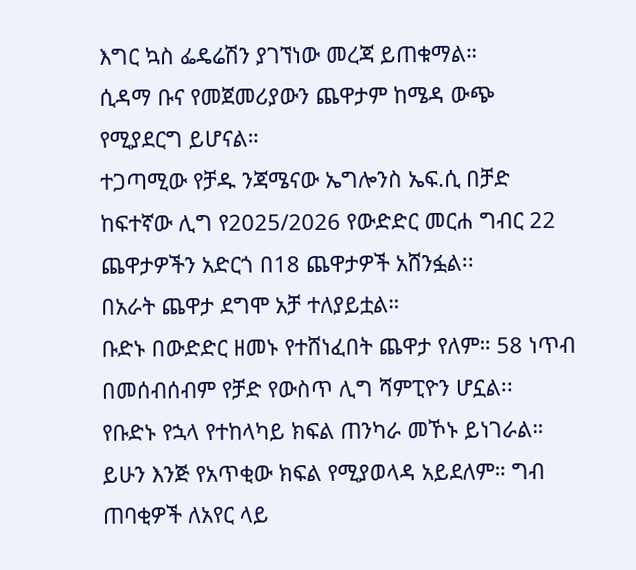እግር ኳስ ፌዴሬሽን ያገኘነው መረጃ ይጠቁማል።
ሲዳማ ቡና የመጀመሪያውን ጨዋታም ከሜዳ ውጭ የሚያደርግ ይሆናል።
ተጋጣሚው የቻዱ ንጃሜናው ኤግሎንስ ኤፍ.ሲ በቻድ ከፍተኛው ሊግ የ2025/2026 የውድድር መርሐ ግብር 22 ጨዋታዎችን አድርጎ በ18 ጨዋታዎች አሸንፏል፡፡
በአራት ጨዋታ ደግሞ አቻ ተለያይቷል።
ቡድኑ በውድድር ዘመኑ የተሸነፈበት ጨዋታ የለም። 58 ነጥብ በመሰብሰብም የቻድ የውስጥ ሊግ ሻምፒዮን ሆኗል፡፡
የቡድኑ የኋላ የተከላካይ ክፍል ጠንካራ መኾኑ ይነገራል። ይሁን እንጅ የአጥቂው ክፍል የሚያወላዳ አይደለም። ግብ ጠባቂዎች ለአየር ላይ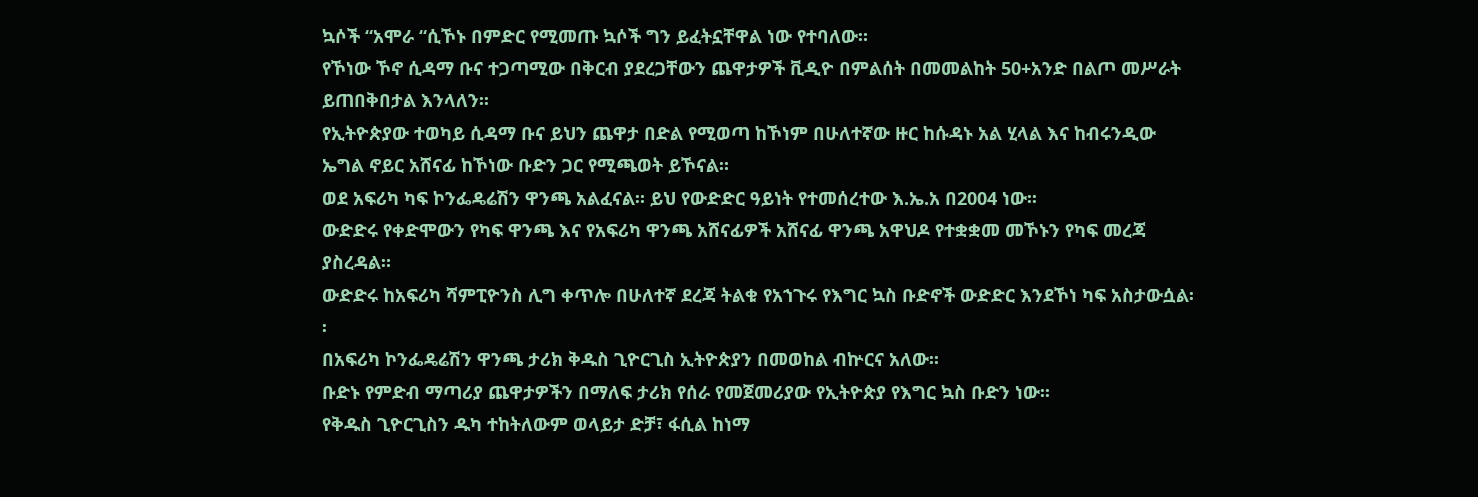ኳሶች “አሞራ “ሲኾኑ በምድር የሚመጡ ኳሶች ግን ይፈትኗቸዋል ነው የተባለው።
የኾነው ኾኖ ሲዳማ ቡና ተጋጣሚው በቅርብ ያደረጋቸውን ጨዋታዎች ቪዲዮ በምልሰት በመመልከት 50+አንድ በልጦ መሥራት ይጠበቅበታል እንላለን፡፡
የኢትዮጵያው ተወካይ ሲዳማ ቡና ይህን ጨዋታ በድል የሚወጣ ከኾነም በሁለተኛው ዙር ከሱዳኑ አል ሂላል እና ከብሩንዲው ኤግል ኖይር አሸናፊ ከኾነው ቡድን ጋር የሚጫወት ይኾናል።
ወደ አፍሪካ ካፍ ኮንፌዴሬሽን ዋንጫ አልፈናል። ይህ የውድድር ዓይነት የተመሰረተው እ.ኤ.አ በ2004 ነው፡፡
ውድድሩ የቀድሞውን የካፍ ዋንጫ እና የአፍሪካ ዋንጫ አሸናፊዎች አሸናፊ ዋንጫ አዋህዶ የተቋቋመ መኾኑን የካፍ መረጃ ያስረዳል።
ውድድሩ ከአፍሪካ ሻምፒዮንስ ሊግ ቀጥሎ በሁለተኛ ደረጃ ትልቁ የአኀጉሩ የእግር ኳስ ቡድኖች ውድድር እንደኾነ ካፍ አስታውሷል፡ ፡
በአፍሪካ ኮንፌዴሬሽን ዋንጫ ታሪክ ቅዱስ ጊዮርጊስ ኢትዮጵያን በመወከል ብኵርና አለው፡፡
ቡድኑ የምድብ ማጣሪያ ጨዋታዎችን በማለፍ ታሪክ የሰራ የመጀመሪያው የኢትዮጵያ የእግር ኳስ ቡድን ነው፡፡
የቅዱስ ጊዮርጊስን ዱካ ተከትለውም ወላይታ ድቻ፣ ፋሲል ከነማ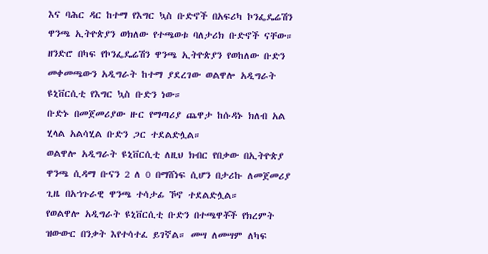እና ባሕር ዳር ከተማ የእግር ኳስ ቡድኖች በአፍሪካ ኮንፌዴሬሽን ዋንጫ ኢትዮጵያን ወክለው የተጫወቱ ባለታሪክ ቡድኖች ናቸው።
ዘንድሮ በካፍ የኮንፌዴሬሽን ዋንጫ ኢትዮጵያን የወከለው ቡድን መቀመጫውን አዲግራት ከተማ ያደረገው ወልዋሎ አዲግራት ዩኒቨርሲቲ የእግር ኳስ ቡድን ነው።
ቡድኑ በመጀመሪያው ዙር የማጣሪያ ጨዋታ ከሱዳኑ ክለብ አል ሂላል አልሳሂል ቡድን ጋር ተደልድሏል።
ወልዋሎ አዲግራት ዩኒቨርሲቲ ለዚህ ክብር የበቃው በኢትዮጵያ ዋንጫ ሲዳማ ቡናን 2 ለ 0 በማሸነፍ ሲሆን በታሪኩ ለመጀመሪያ ጊዜ በአኀጉራዊ ዋንጫ ተሳታፊ ኾኖ ተደልድሏል።
የወልዋሎ አዲግራት ዩኒቨርሲቲ ቡድን በተጫዋቾች የክረምት ዝውውር በንቃት እየተሳተፈ ይገኛል። መሣ ለመሣም ለካፍ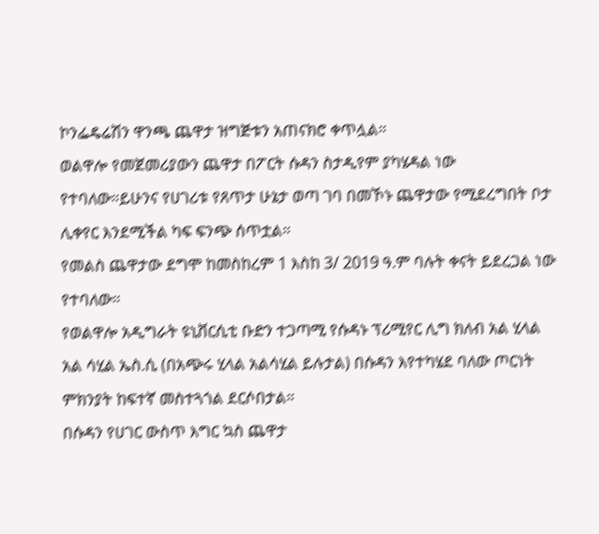ኮንፌዴሬሽን ዋንጫ ጨዋታ ዝግጅቱን አጠናክሮ ቀጥሏል።
ወልዋሎ የመጀመሪያውን ጨዋታ በፖርት ሱዳን ስታዲየም ያካሄዳል ነው የተባለው።ይሁንና የሀገሪቱ የጸጥታ ሁኔታ ወጣ ገባ በመኾኑ ጨዋታው የሚደረግበት ቦታ ሊቀየር እንደሚችል ካፍ ፍንጭ ሰጥቷል።
የመልስ ጨዋታው ደግሞ ከመስከረም 1 እስከ 3/ 2019 ዓ.ም ባሉት ቀናት ይደረጋል ነው የተባለው።
የወልዋሎ አዲግራት ዩኒቨርሲቲ ቡድን ተጋጣሚ የሱዳኑ ፕሪሚየር ሊግ ክለብ አል ሂላል አል ሳሂል ኤስ.ሲ (በአጭሩ ሂላል አልሳሂል ይሉታል) በሱዳን እየተካሄደ ባለው ጦርነት ምክንያት ከፍተኛ መስተጓጎል ደርሶበታል።
በሱዳን የሀገር ውስጥ እግር ኳስ ጨዋታ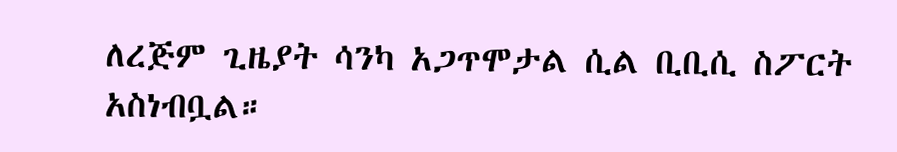ለረጅም ጊዜያት ሳንካ አጋጥሞታል ሲል ቢቢሲ ስፖርት አስነብቧል።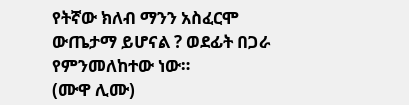የትኛው ክለብ ማንን አስፈርሞ ውጤታማ ይሆናል ? ወደፊት በጋራ የምንመለከተው ነው።
(ሙዋ ሊሙ)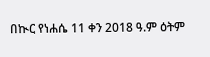በኲር የነሐሴ 11 ቀን 2018 ዓ.ም ዕትም